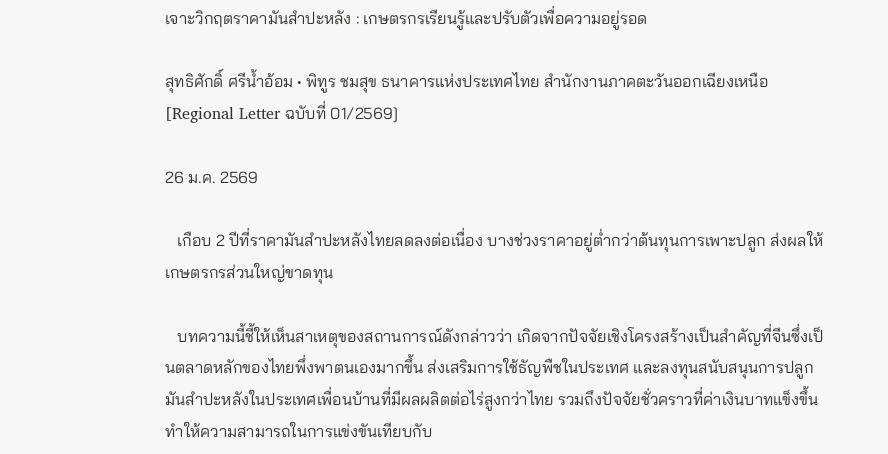เจาะวิกฤตราคามันสำปะหลัง : เกษตรกรเรียนรู้และปรับตัวเพื่อความอยู่รอด

สุทธิศักดิ์ ศรีน้ำอ้อม • พิทูร ชมสุข ธนาคารแห่งประเทศไทย สำนักงานภาคตะวันออกเฉียงเหนือ [Regional Letter ฉบับที่ 01/2569]

26 ม.ค. 2569

   เกือบ 2 ปีที่ราคามันสำปะหลังไทยลดลงต่อเนื่อง บางช่วงราคาอยู่ต่ำกว่าต้นทุนการเพาะปลูก ส่งผลให้เกษตรกรส่วนใหญ่ขาดทุน

   บทความนี้ชี้ให้เห็นสาเหตุของสถานการณ์ดังกล่าวว่า เกิดจากปัจจัยเชิงโครงสร้างเป็นสำคัญที่จีนซึ่งเป็นตลาดหลักของไทยพึ่งพาตนเองมากขึ้น ส่งเสริมการใช้ธัญพืชในประเทศ และลงทุนสนับสนุนการปลูกมันสำปะหลังในประเทศเพื่อนบ้านที่มีผลผลิตต่อไร่สูงกว่าไทย รวมถึงปัจจัยชั่วคราวที่ค่าเงินบาทแข็งขึ้น ทำให้ความสามารถในการแข่งขันเทียบกับ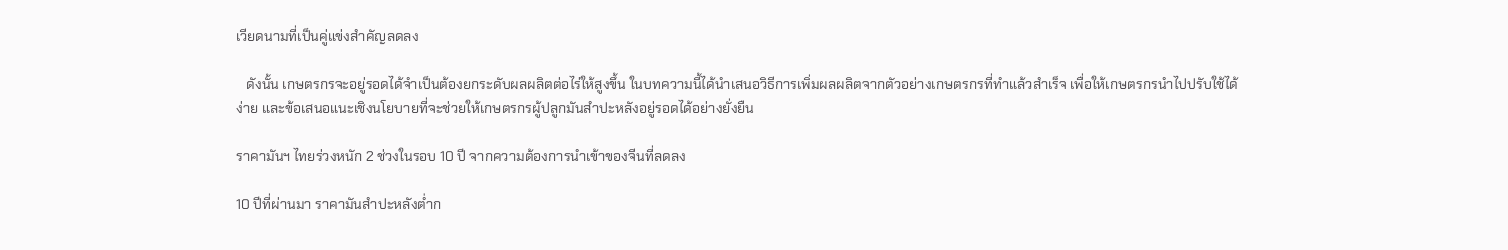เวียดนามที่เป็นคู่แข่งสำคัญลดลง

   ดังนั้น เกษตรกรจะอยู่รอดได้จำเป็นต้องยกระดับผลผลิตต่อไร่ให้สูงขึ้น ในบทความนี้ได้นำเสนอวิธีการเพิ่มผลผลิตจากตัวอย่างเกษตรกรที่ทำแล้วสำเร็จ เพื่อให้เกษตรกรนำไปปรับใช้ได้ง่าย และข้อเสนอแนะเชิงนโยบายที่จะช่วยให้เกษตรกรผู้ปลูกมันสำปะหลังอยู่รอดได้อย่างยั่งยืน

ราคามันฯ ไทยร่วงหนัก 2 ช่วงในรอบ 10 ปี จากความต้องการนำเข้าของจีนที่ลดลง

10 ปีที่ผ่านมา ราคามันสำปะหลังต่ำก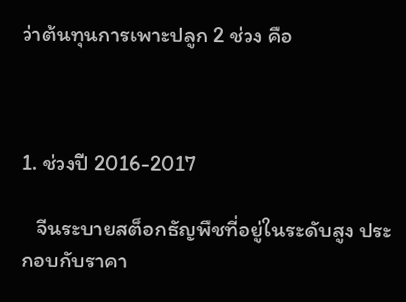ว่าต้นทุนการเพาะปลูก 2 ช่วง คือ



1. ช่วงปี 2016-2017

   จีนระบายสต็อกธัญพืชที่อยู่ในระดับสูง ประกอบกับราคา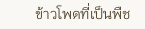ข้าวโพดที่เป็นพืช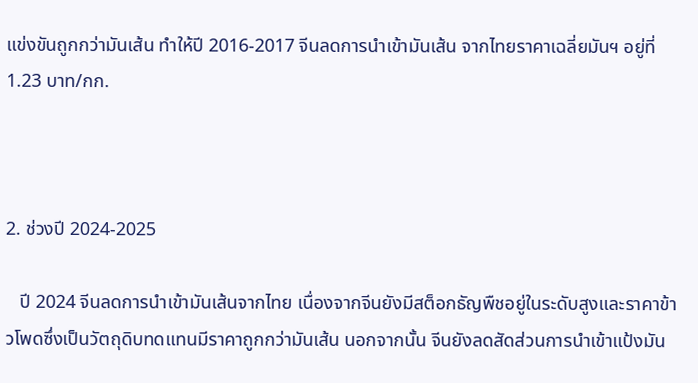แข่งขันถูกกว่ามันเส้น ทำให้ปี 2016-2017 จีนลดการนำเข้ามันเส้น จากไทยราคาเฉลี่ยมันฯ อยู่ที่ 1.23 บาท/กก.



2. ช่วงปี 2024-2025

   ปี 2024 จีนลดการนำเข้ามันเส้นจากไทย เนื่องจากจีนยังมีสต็อกธัญพืชอยู่ในระดับสูงและราคาข้าวโพดซึ่งเป็นวัตถุดิบทดแทนมีราคาถูกกว่ามันเส้น นอกจากนั้น จีนยังลดสัดส่วนการนำเข้าแป้งมัน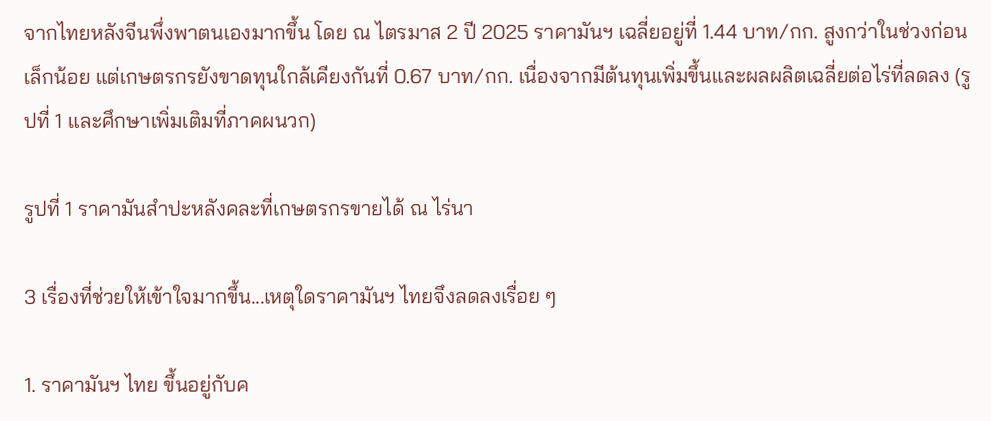จากไทยหลังจีนพึ่งพาตนเองมากขึ้น โดย ณ ไตรมาส 2 ปี 2025 ราคามันฯ เฉลี่ยอยู่ที่ 1.44 บาท/กก. สูงกว่าในช่วงก่อนเล็กน้อย แต่เกษตรกรยังขาดทุนใกล้เคียงกันที่ 0.67 บาท/กก. เนื่องจากมีต้นทุนเพิ่มขึ้นและผลผลิตเฉลี่ยต่อไร่ที่ลดลง (รูปที่ 1 และศึกษาเพิ่มเติมที่ภาคผนวก)

รูปที่ 1 ราคามันสำปะหลังคละที่เกษตรกรขายได้ ณ ไร่นา

3 เรื่องที่ช่วยให้เข้าใจมากขึ้น...เหตุใดราคามันฯ ไทยจึงลดลงเรื่อย ๆ

1. ราคามันฯ ไทย ขึ้นอยู่กับค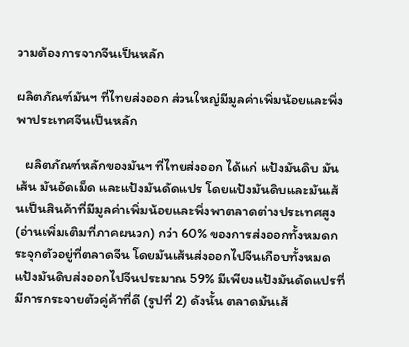วามต้องการจากจีนเป็นหลัก

ผลิตภัณฑ์มันฯ ที่ไทยส่งออก ส่วนใหญ่มีมูลค่าเพิ่มน้อยและพึ่งพาประเทศจีนเป็นหลัก

   ผลิตภัณฑ์หลักของมันฯ ที่ไทยส่งออก ได้แก่ แป้งมันดิบ มันเส้น มันอัดเม็ด และแป้งมันดัดแปร โดยแป้งมันดิบและมันเส้นเป็นสินค้าที่มีมูลค่าเพิ่มน้อยและพึ่งพาตลาดต่างประเทศสูง (อ่านเพิ่มเติมที่ภาคผนวก) กว่า 60% ของการส่งออกทั้งหมดกระจุกตัวอยู่ที่ตลาดจีน โดยมันเส้นส่งออกไปจีนเกือบทั้งหมด แป้งมันดิบส่งออกไปจีนประมาณ 59% มีเพียงแป้งมันดัดแปรที่มีการกระจายตัวคู่ค้าที่ดี (รูปที่ 2) ดังนั้น ตลาดมันเส้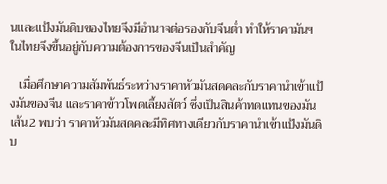นและแป้งมันดิบของไทยจึงมีอำนาจต่อรองกับจีนต่ำ ทำให้ราคามันฯ ในไทยจึงขึ้นอยู่กับความต้องการของจีนเป็นสำคัญ

   เมื่อศึกษาความสัมพันธ์ระหว่างราคาหัวมันสดคละกับราคานำเข้าแป้งมันของจีน และราคาข้าวโพดเลี้ยงสัตว์ ซึ่งเป็นสินค้าทดแทนของมันเส้น2 พบว่า ราคาหัวมันสดคละมีทิศทางเดียวกับราคานำเข้าแป้งมันดิบ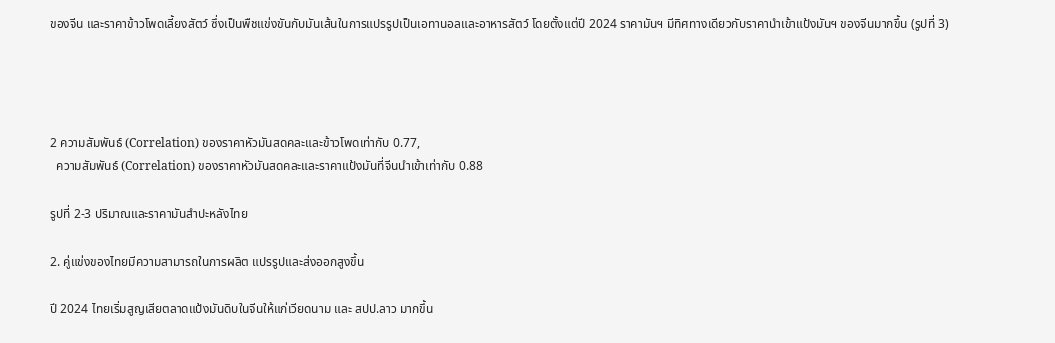ของจีน และราคาข้าวโพดเลี้ยงสัตว์ ซึ่งเป็นพืชแข่งขันกับมันเส้นในการแปรรูปเป็นเอทานอลและอาหารสัตว์ โดยตั้งแต่ปี 2024 ราคามันฯ มีทิศทางเดียวกับราคานำเข้าแป้งมันฯ ของจีนมากขึ้น (รูปที่ 3)




2 ความสัมพันธ์ (Correlation) ของราคาหัวมันสดคละและข้าวโพดเท่ากับ 0.77,
  ความสัมพันธ์ (Correlation) ของราคาหัวมันสดคละและราคาแป้งมันที่จีนนำเข้าเท่ากับ 0.88

รูปที่ 2-3 ปริมาณและราคามันสำปะหลังไทย

2. คู่แข่งของไทยมีความสามารถในการผลิต แปรรูปและส่งออกสูงขึ้น

ปี 2024 ไทยเริ่มสูญเสียตลาดแป้งมันดิบในจีนให้แก่เวียดนาม และ สปป.ลาว มากขึ้น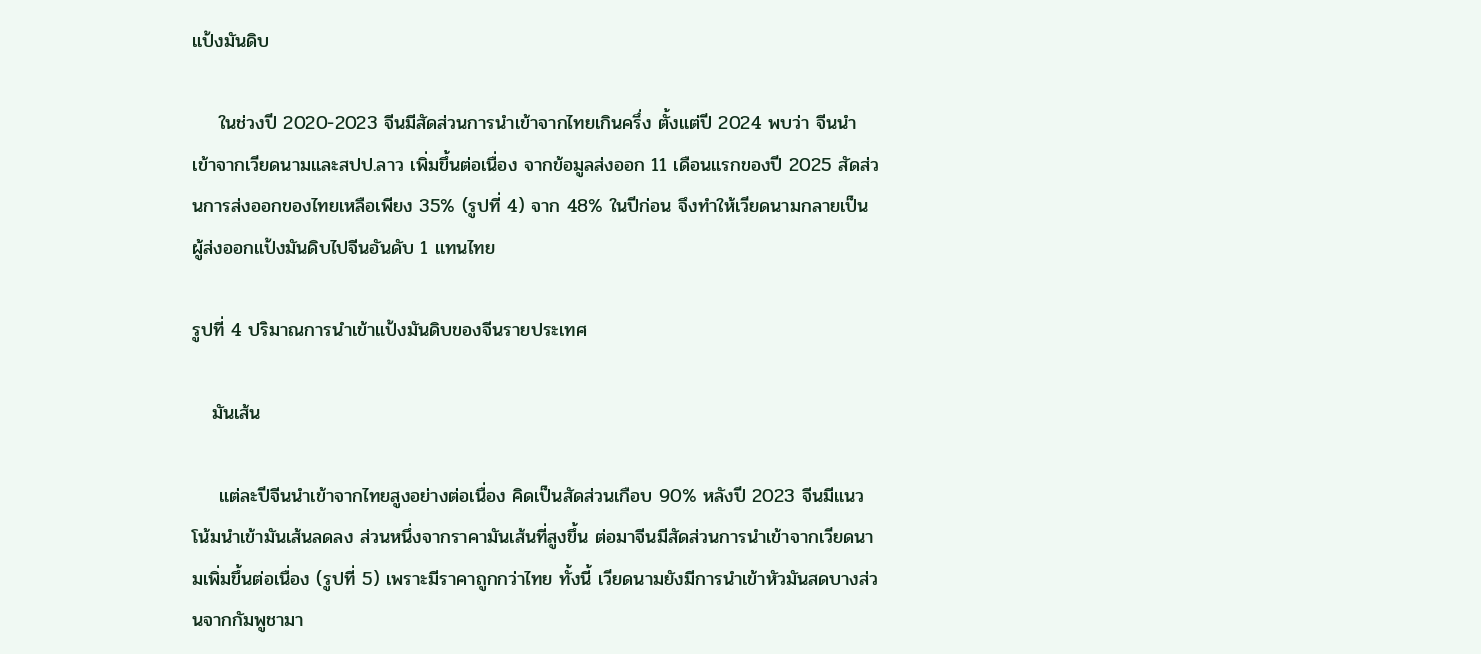แป้งมันดิบ

    ในช่วงปี 2020-2023 จีนมีสัดส่วนการนำเข้าจากไทยเกินครึ่ง ตั้งแต่ปี 2024 พบว่า จีนนำเข้าจากเวียดนามและสปป.ลาว เพิ่มขึ้นต่อเนื่อง จากข้อมูลส่งออก 11 เดือนแรกของปี 2025 สัดส่วนการส่งออกของไทยเหลือเพียง 35% (รูปที่ 4) จาก 48% ในปีก่อน จึงทำให้เวียดนามกลายเป็นผู้ส่งออกแป้งมันดิบไปจีนอันดับ 1 แทนไทย

รูปที่ 4 ปริมาณการนำเข้าแป้งมันดิบของจีนรายประเทศ

   มันเส้น

    แต่ละปีจีนนำเข้าจากไทยสูงอย่างต่อเนื่อง คิดเป็นสัดส่วนเกือบ 90% หลังปี 2023 จีนมีแนวโน้มนำเข้ามันเส้นลดลง ส่วนหนึ่งจากราคามันเส้นที่สูงขึ้น ต่อมาจีนมีสัดส่วนการนำเข้าจากเวียดนามเพิ่มขึ้นต่อเนื่อง (รูปที่ 5) เพราะมีราคาถูกกว่าไทย ทั้งนี้ เวียดนามยังมีการนำเข้าหัวมันสดบางส่วนจากกัมพูชามา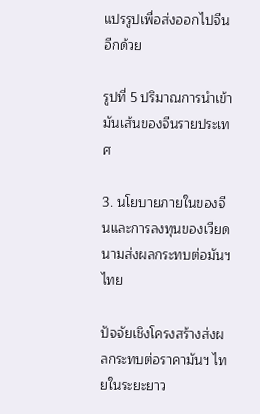แปรรูปเพื่อส่งออกไปจีนอีกด้วย

รูปที่ 5 ปริมาณการนำเข้ามันเส้นของจีนรายประเทศ

3. นโยบายภายในของจีนและการลงทุนของเวียดนามส่งผลกระทบต่อมันฯ ไทย

ปัจจัยเชิงโครงสร้างส่งผลกระทบต่อราคามันฯ ไทยในระยะยาว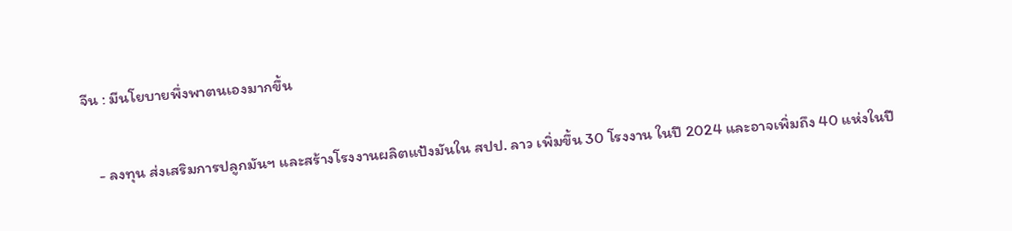จีน : มีนโยบายพึ่งพาตนเองมากขึ้น

    - ลงทุน ส่งเสริมการปลูกมันฯ และสร้างโรงงานผลิตแป้งมันใน สปป. ลาว เพิ่มขึ้น 30 โรงงาน ในปี 2024 และอาจเพิ่มถึง 40 แห่งในปี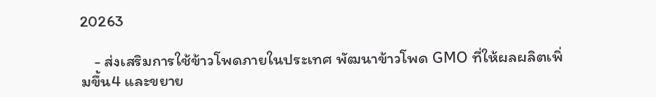20263

    - ส่งเสริมการใช้ข้าวโพดภายในประเทศ พัฒนาข้าวโพด GMO ที่ให้ผลผลิตเพิ่มขึ้น4 และขยาย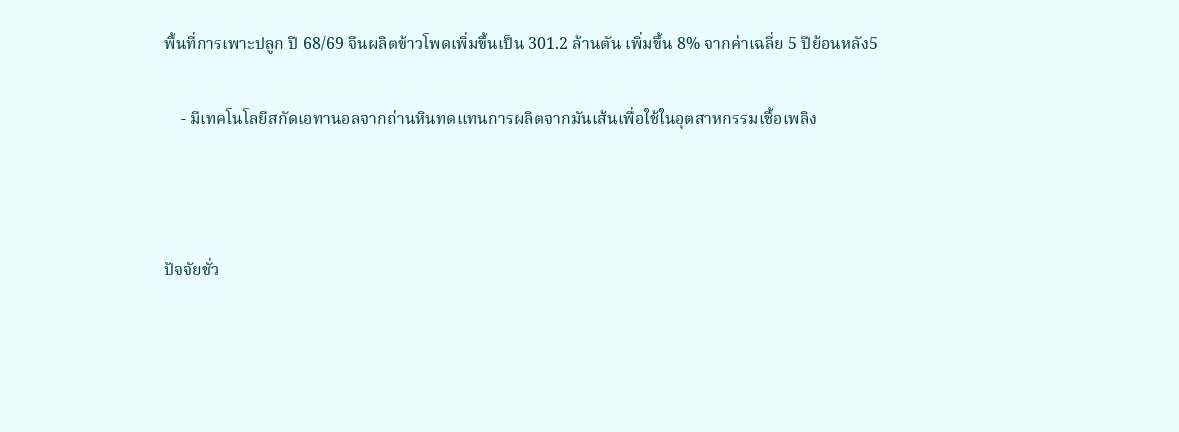พื้นที่การเพาะปลูก ปี 68/69 จีนผลิตข้าวโพดเพิ่มขึ้นเป็น 301.2 ล้านตัน เพิ่มขึ้น 8% จากค่าเฉลี่ย 5 ปีย้อนหลัง5

    - มีเทคโนโลยีสกัดเอทานอลจากถ่านหินทดแทนการผลิตจากมันเส้นเพื่อใช้ในอุตสาหกรรมเชื้อเพลิง



ปัจจัยชั่ว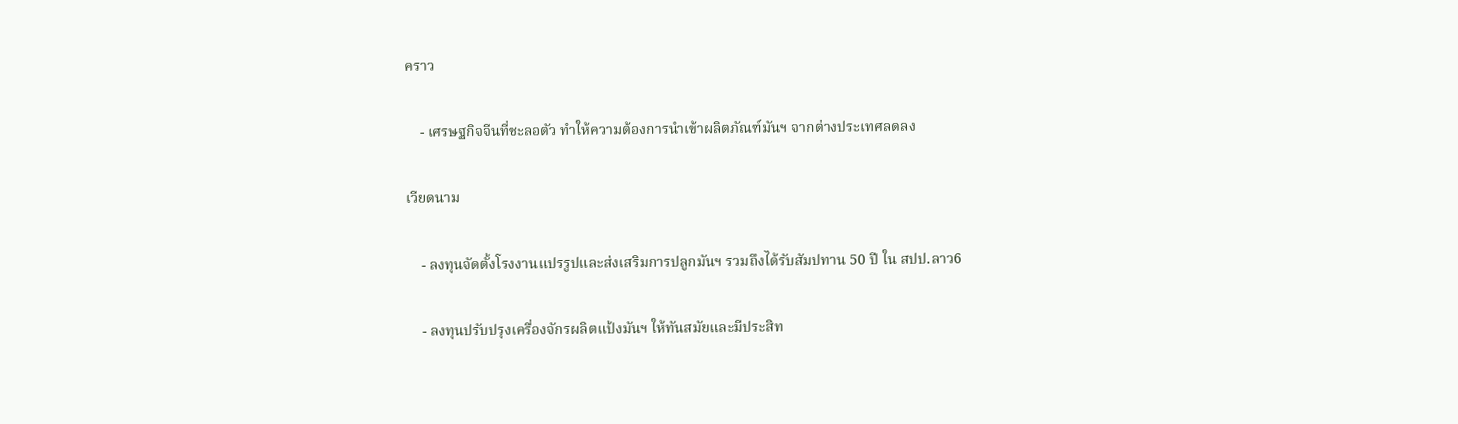คราว

    - เศรษฐกิจจีนที่ชะลอตัว ทำให้ความต้องการนำเข้าผลิตภัณฑ์มันฯ จากต่างประเทศลดลง

เวียดนาม

    - ลงทุนจัดตั้งโรงงานแปรรูปและส่งเสริมการปลูกมันฯ รวมถึงได้รับสัมปทาน 50 ปี ใน สปป.ลาว6

    - ลงทุนปรับปรุงเครื่องจักรผลิตแป้งมันฯ ให้ทันสมัยและมีประสิท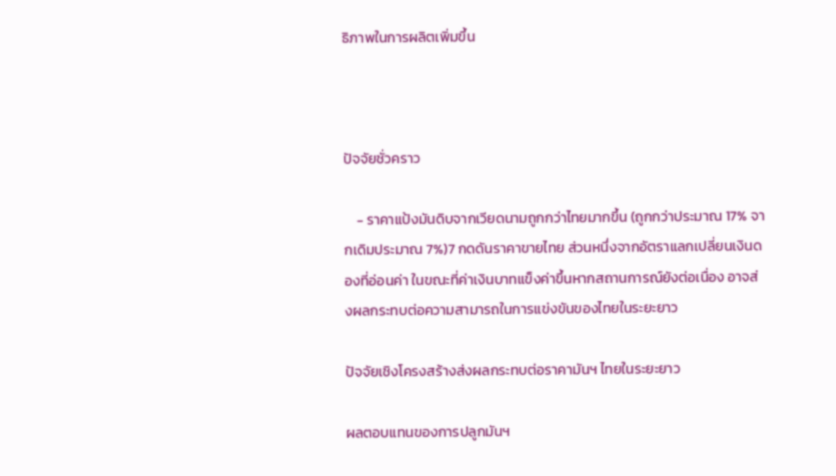ธิภาพในการผลิตเพิ่มขึ้น



ปัจจัยชั่วคราว

    - ราคาแป้งมันดิบจากเวียดนามถูกกว่าไทยมากขึ้น (ถูกกว่าประมาณ 17% จากเดิมประมาณ 7%)7 กดดันราคาขายไทย ส่วนหนึ่งจากอัตราแลกเปลี่ยนเงินดองที่อ่อนค่า ในขณะที่ค่าเงินบาทแข็งค่าขึ้นหากสถานการณ์ยังต่อเนื่อง อาจส่งผลกระทบต่อความสามารถในการแข่งขันของไทยในระยะยาว

ปัจจัยเชิงโครงสร้างส่งผลกระทบต่อราคามันฯ ไทยในระยะยาว

ผลตอบแทนของการปลูกมันฯ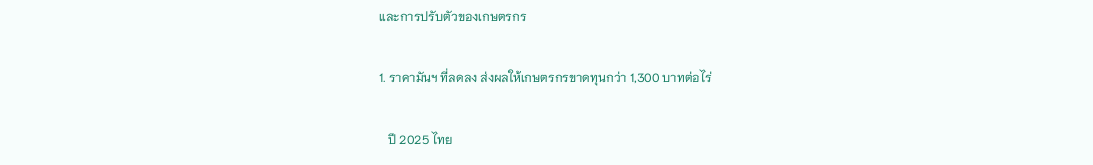และการปรับตัวของเกษตรกร

1. ราคามันฯ ที่ลดลง ส่งผลให้เกษตรกรขาดทุนกว่า 1,300 บาทต่อไร่

   ปี 2025 ไทย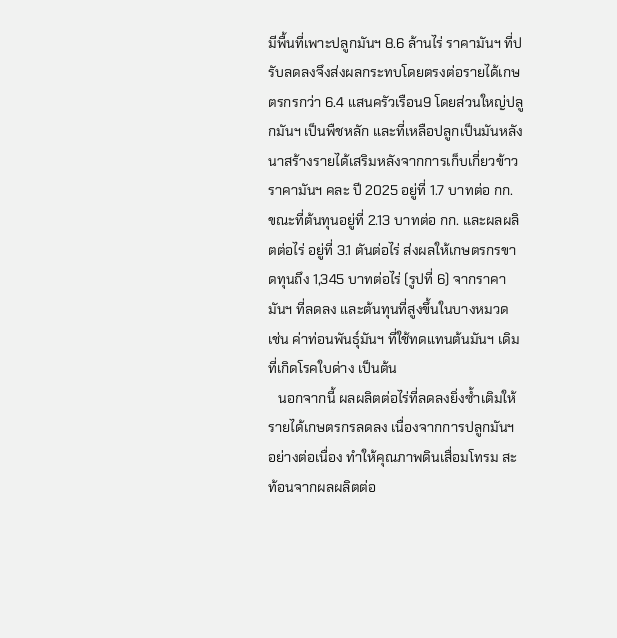มีพื้นที่เพาะปลูกมันฯ 8.6 ล้านไร่ ราคามันฯ ที่ปรับลดลงจึงส่งผลกระทบโดยตรงต่อรายได้เกษตรกรกว่า 6.4 แสนครัวเรือน9 โดยส่วนใหญ่ปลูกมันฯ เป็นพืชหลัก และที่เหลือปลูกเป็นมันหลังนาสร้างรายได้เสริมหลังจากการเก็บเกี่ยวข้าว ราคามันฯ คละ ปี 2025 อยู่ที่ 1.7 บาทต่อ กก. ขณะที่ต้นทุนอยู่ที่ 2.13 บาทต่อ กก. และผลผลิตต่อไร่ อยู่ที่ 3.1 ตันต่อไร่ ส่งผลให้เกษตรกรขาดทุนถึง 1,345 บาทต่อไร่ (รูปที่ 6) จากราคามันฯ ที่ลดลง และต้นทุนที่สูงขึ้นในบางหมวด เช่น ค่าท่อนพันธุ์มันฯ ที่ใช้ทดแทนต้นมันฯ เดิมที่เกิดโรคใบด่าง เป็นต้น
   นอกจากนี้ ผลผลิตต่อไร่ที่ลดลงยิ่งซ้ำเติมให้รายได้เกษตรกรลดลง เนื่องจากการปลูกมันฯ อย่างต่อเนื่อง ทำให้คุณภาพดินเสื่อมโทรม สะท้อนจากผลผลิตต่อ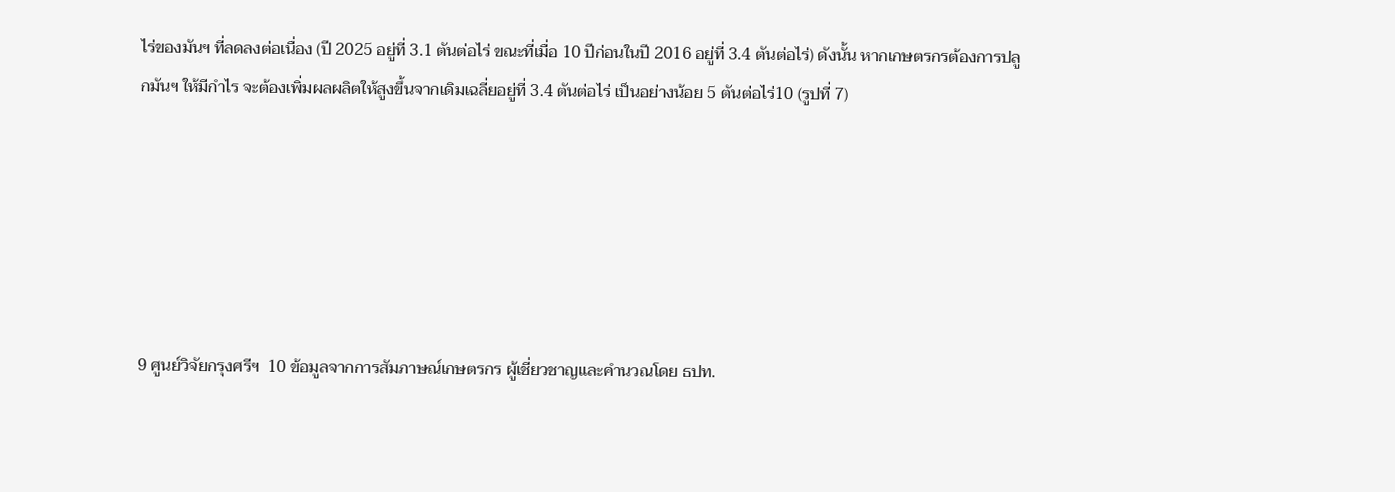ไร่ของมันฯ ที่ลดลงต่อเนื่อง (ปี 2025 อยู่ที่ 3.1 ตันต่อไร่ ขณะที่เมื่อ 10 ปีก่อนในปี 2016 อยู่ที่ 3.4 ตันต่อไร่) ดังนั้น หากเกษตรกรต้องการปลูกมันฯ ให้มีกำไร จะต้องเพิ่มผลผลิตให้สูงขึ้นจากเดิมเฉลี่ยอยู่ที่ 3.4 ตันต่อไร่ เป็นอย่างน้อย 5 ตันต่อไร่10 (รูปที่ 7)






9 ศูนย์วิจัยกรุงศรีฯ  10 ข้อมูลจากการสัมภาษณ์เกษตรกร ผู้เชี่ยวชาญและคำนวณโดย ธปท.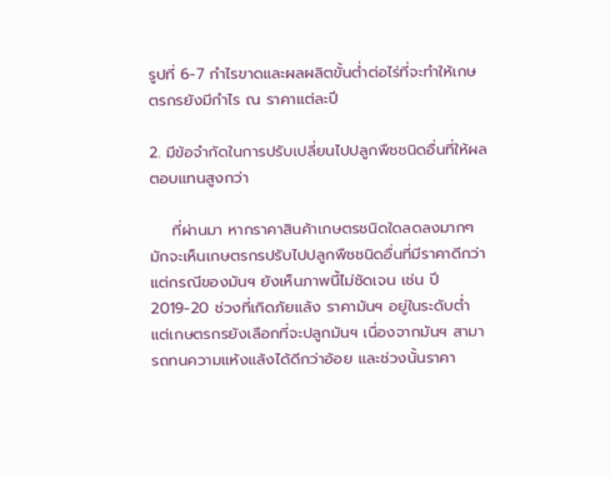รูปที่ 6-7 กำไรขาดและผลผลิตขั้นต่ำต่อไร่ที่จะทำให้เกษตรกรยังมีกำไร ณ ราคาแต่ละปี

2. มีข้อจำกัดในการปรับเปลี่ยนไปปลูกพืชชนิดอื่นที่ให้ผลตอบแทนสูงกว่า

    ที่ผ่านมา หากราคาสินค้าเกษตรชนิดใดลดลงมากๆ มักจะเห็นเกษตรกรปรับไปปลูกพืชชนิดอื่นที่มีราคาดีกว่า แต่กรณีของมันฯ ยังเห็นภาพนี้ไม่ชัดเจน เช่น ปี 2019-20 ช่วงที่เกิดภัยแล้ง ราคามันฯ อยู่ในระดับต่ำ แต่เกษตรกรยังเลือกที่จะปลูกมันฯ เนื่องจากมันฯ สามารถทนความแห้งแล้งได้ดีกว่าอ้อย และช่วงนั้นราคา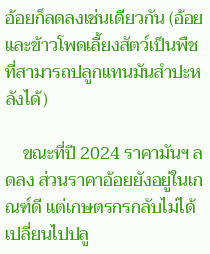อ้อยก็ลดลงเช่นเดียวกัน (อ้อย และข้าวโพดเลี้ยงสัตว์เป็นพืชที่สามารถปลูกแทนมันสำปะหลังได้)

    ขณะที่ปี 2024 ราคามันฯ ลดลง ส่วนราคาอ้อยยังอยู่ในเกณฑ์ดี แต่เกษตรกรกลับไม่ได้เปลี่ยนไปปลู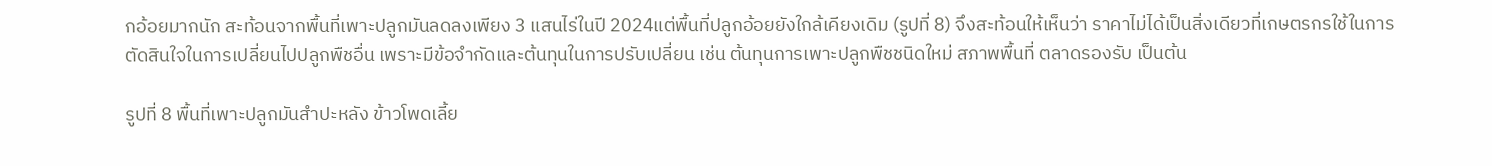กอ้อยมากนัก สะท้อนจากพื้นที่เพาะปลูกมันลดลงเพียง 3 แสนไร่ในปี 2024แต่พื้นที่ปลูกอ้อยยังใกล้เคียงเดิม (รูปที่ 8) จึงสะท้อนให้เห็นว่า ราคาไม่ได้เป็นสิ่งเดียวที่เกษตรกรใช้ในการตัดสินใจในการเปลี่ยนไปปลูกพืชอื่น เพราะมีข้อจำกัดและต้นทุนในการปรับเปลี่ยน เช่น ต้นทุนการเพาะปลูกพืชชนิดใหม่ สภาพพื้นที่ ตลาดรองรับ เป็นต้น

รูปที่ 8 พื้นที่เพาะปลูกมันสำปะหลัง ข้าวโพดเลี้ย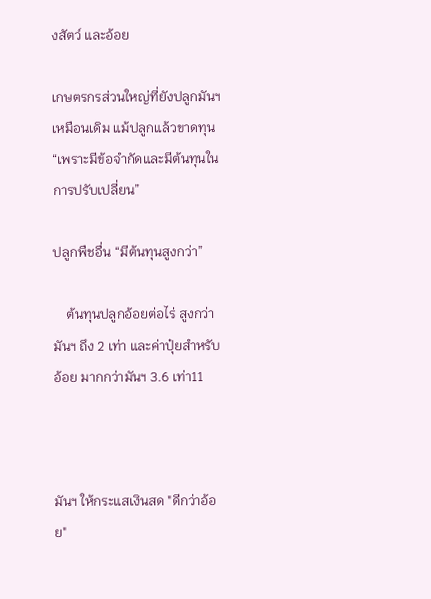งสัตว์ และอ้อย

เกษตรกรส่วนใหญ่ที่ยังปลูกมันฯ เหมือนเดิม แม้ปลูกแล้วขาดทุน “เพราะมีข้อจำกัดและมีต้นทุนในการปรับเปลี่ยน”

ปลูกพืชอื่น “มีต้นทุนสูงกว่า”

    ต้นทุนปลูกอ้อยต่อไร่ สูงกว่ามันฯ ถึง 2 เท่า และค่าปุ๋ยสำหรับอ้อย มากกว่ามันฯ 3.6 เท่า11



มันฯ ให้กระแสเงินสด "ดีกว่าอ้อย"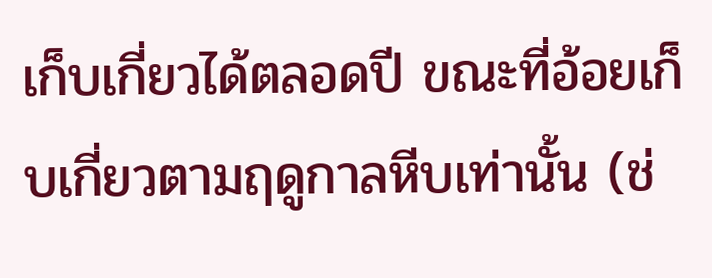เก็บเกี่ยวได้ตลอดปี ขณะที่อ้อยเก็บเกี่ยวตามฤดูกาลหีบเท่านั้น (ช่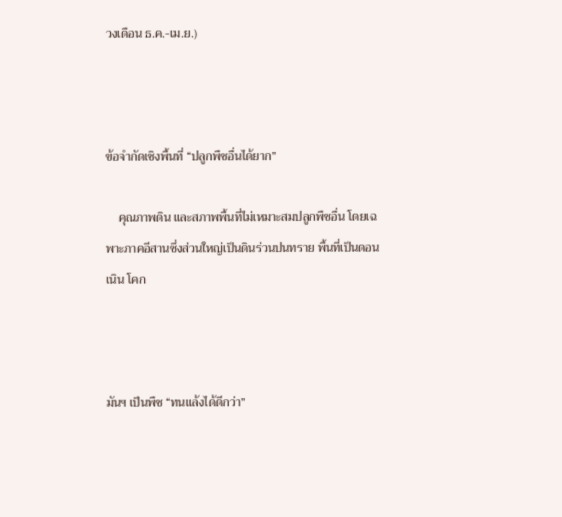วงเดือน ธ.ค.-เม.ย.)



ข้อจำกัดเชิงพื้นที่ “ปลูกพืชอื่นได้ยาก”

    คุณภาพดิน และสภาพพื้นที่ไม่เหมาะสมปลูกพืชอื่น โดยเฉพาะภาคอีสานซึ่งส่วนใหญ่เป็นดินร่วนปนทราย พื้นที่เป็นดอน เนิน โคก



มันฯ เป็นพืช “ทนแล้งได้ดีกว่า”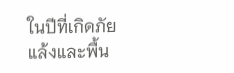ในปีที่เกิดภัยแล้งและพื้น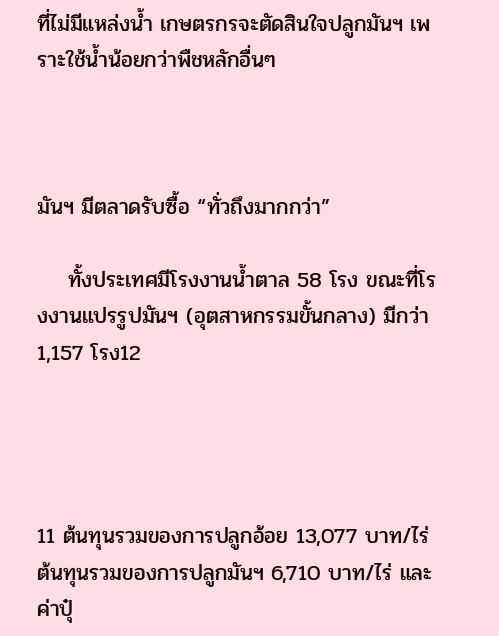ที่ไม่มีแหล่งน้ำ เกษตรกรจะตัดสินใจปลูกมันฯ เพราะใช้น้ำน้อยกว่าพืชหลักอื่นๆ



มันฯ มีตลาดรับซื้อ “ทั่วถึงมากกว่า”

    ทั้งประเทศมีโรงงานน้ำตาล 58 โรง ขณะที่โรงงานแปรรูปมันฯ (อุตสาหกรรมขั้นกลาง) มีกว่า 1,157 โรง12




11 ต้นทุนรวมของการปลูกอ้อย 13,077 บาท/ไร่ ต้นทุนรวมของการปลูกมันฯ 6,710 บาท/ไร่ และค่าปุ๋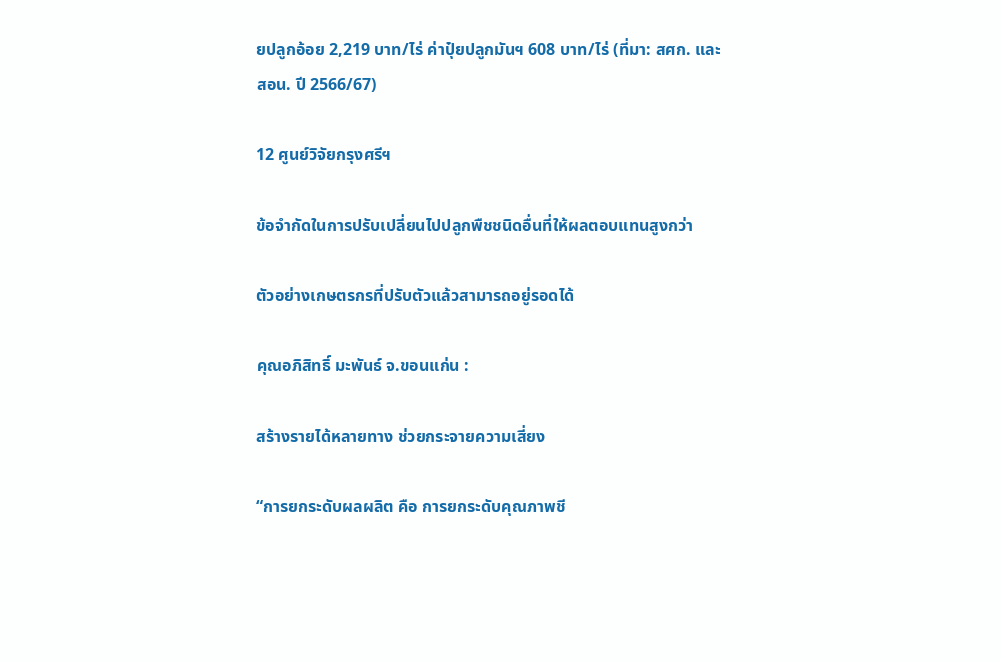ยปลูกอ้อย 2,219 บาท/ไร่ ค่าปุ๋ยปลูกมันฯ 608 บาท/ไร่ (ที่มา: สศก. และ  สอน. ปี 2566/67)

12 ศูนย์วิจัยกรุงศรีฯ

ข้อจำกัดในการปรับเปลี่ยนไปปลูกพืชชนิดอื่นที่ให้ผลตอบแทนสูงกว่า

ตัวอย่างเกษตรกรที่ปรับตัวแล้วสามารถอยู่รอดได้

คุณอภิสิทธิ์ มะพันธ์ จ.ขอนแก่น :

สร้างรายได้หลายทาง ช่วยกระจายความเสี่ยง

“การยกระดับผลผลิต คือ การยกระดับคุณภาพชี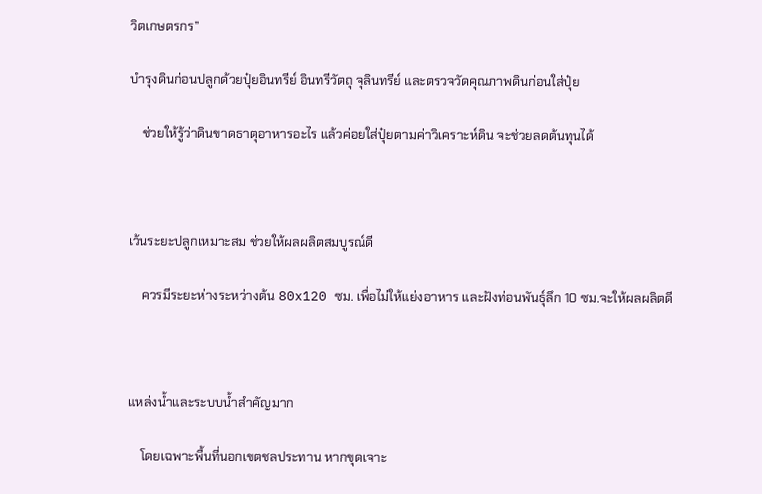วิตเกษตรกร”

บำรุงดินก่อนปลูกด้วยปุ๋ยอินทรีย์ อินทรีวัตถุ จุลินทรีย์ และตรวจวัดคุณภาพดินก่อนใส่ปุ๋ย

    ช่วยให้รู้ว่าดินขาดธาตุอาหารอะไร แล้วค่อยใส่ปุ๋ยตามค่าวิเคราะห์ดิน จะช่วยลดต้นทุนได้



เว้นระยะปลูกเหมาะสม ช่วยให้ผลผลิตสมบูรณ์ดี

    ควรมีระยะห่างระหว่างต้น 80x120 ซม. เพื่อไม่ให้แย่งอาหาร และฝังท่อนพันธุ์ลึก 10 ซม.จะให้ผลผลิตดี



แหล่งน้ำและระบบน้ำสำคัญมาก

    โดยเฉพาะพื้นที่นอกเขตชลประทาน หากขุดเจาะ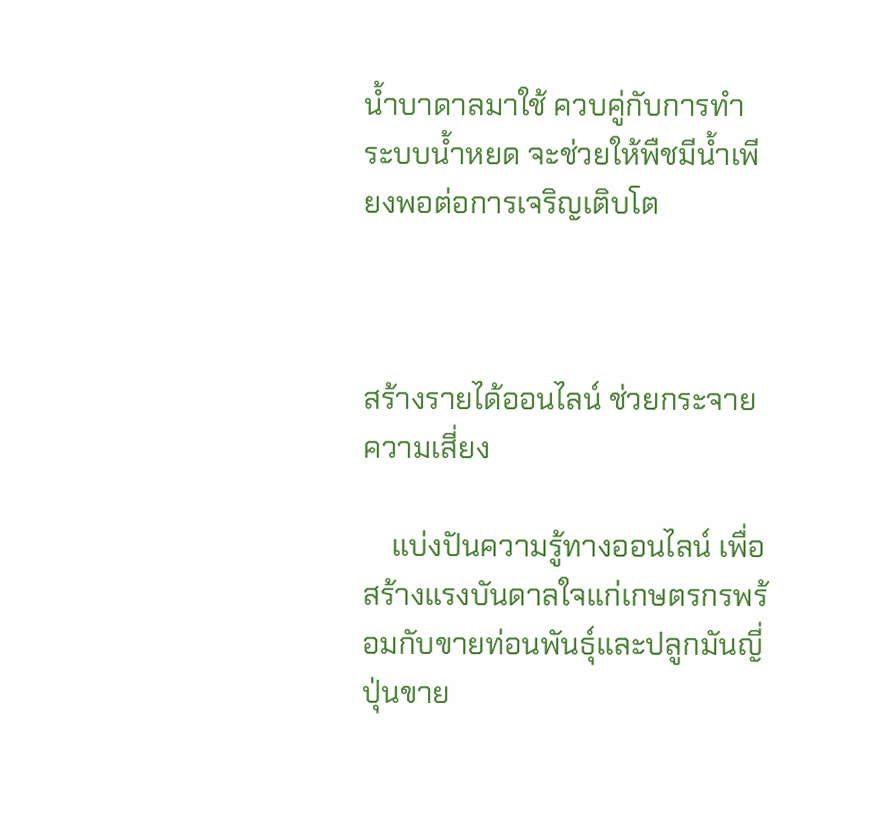น้ำบาดาลมาใช้ ควบคู่กับการทำระบบน้ำหยด จะช่วยให้พืชมีน้ำเพียงพอต่อการเจริญเติบโต



สร้างรายได้ออนไลน์ ช่วยกระจายความเสี่ยง

    แบ่งปันความรู้ทางออนไลน์ เพื่อสร้างแรงบันดาลใจแก่เกษตรกรพร้อมกับขายท่อนพันธุ์และปลูกมันญี่ปุ่นขาย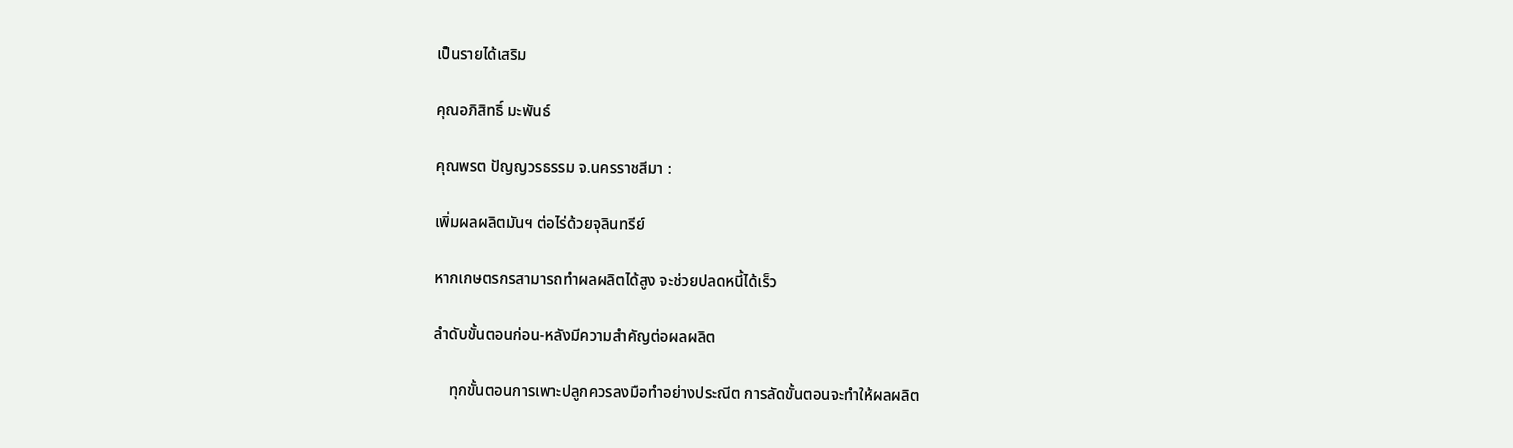เป็นรายได้เสริม

คุณอภิสิทธิ์ มะพันธ์

คุณพรต ปัญญวรธรรม จ.นครราชสีมา :

เพิ่มผลผลิตมันฯ ต่อไร่ด้วยจุลินทรีย์

หากเกษตรกรสามารถทำผลผลิตได้สูง จะช่วยปลดหนี้ได้เร็ว

ลำดับขั้นตอนก่อน-หลังมีความสำคัญต่อผลผลิต

    ทุกขั้นตอนการเพาะปลูกควรลงมือทำอย่างประณีต การลัดขั้นตอนจะทำให้ผลผลิต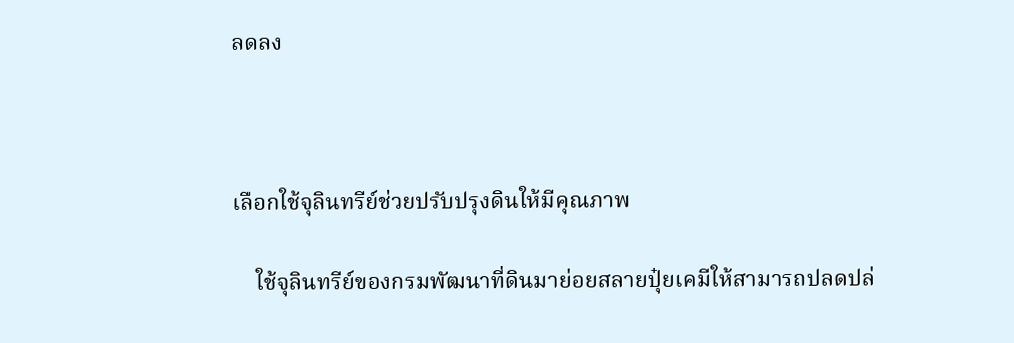ลดลง



เลือกใช้จุลินทรีย์ช่วยปรับปรุงดินให้มีคุณภาพ

    ใช้จุลินทรีย์ของกรมพัฒนาที่ดินมาย่อยสลายปุ๋ยเคมีให้สามารถปลดปล่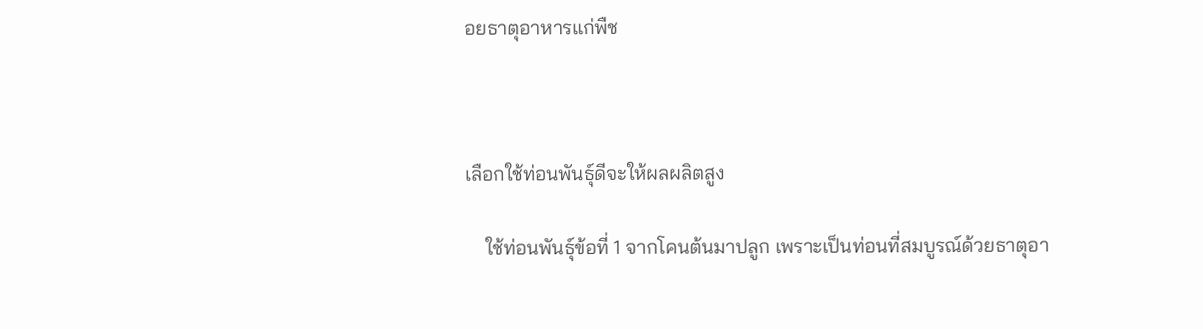อยธาตุอาหารแก่พืช



เลือกใช้ท่อนพันธุ์ดีจะให้ผลผลิตสูง

    ใช้ท่อนพันธุ์ข้อที่ 1 จากโคนต้นมาปลูก เพราะเป็นท่อนที่สมบูรณ์ด้วยธาตุอา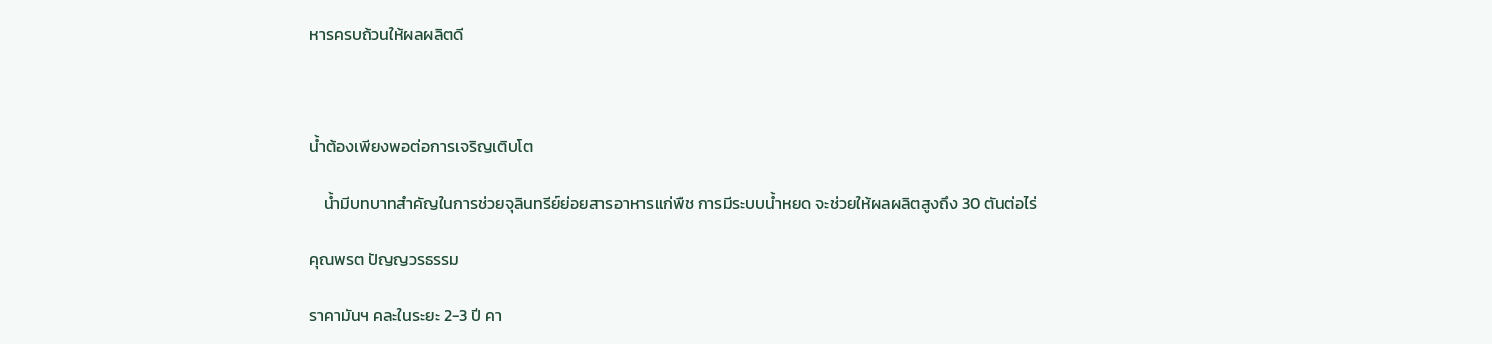หารครบถ้วนให้ผลผลิตดี



น้ำต้องเพียงพอต่อการเจริญเติบโต

    น้ำมีบทบาทสำคัญในการช่วยจุลินทรีย์ย่อยสารอาหารแก่พืช การมีระบบน้ำหยด จะช่วยให้ผลผลิตสูงถึง 30 ตันต่อไร่

คุณพรต ปัญญวรธรรม

ราคามันฯ คละในระยะ 2-3 ปี คา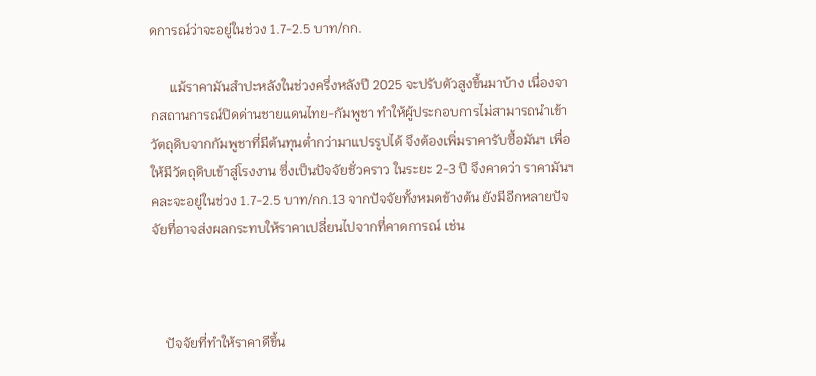ดการณ์ว่าจะอยู่ในช่วง 1.7-2.5 บาท/กก.

      แม้ราคามันสำปะหลังในช่วงครึ่งหลังปี 2025 จะปรับตัวสูงขึ้นมาบ้าง เนื่องจากสถานการณ์ปิดด่านชายแดนไทย-กัมพูชา ทำให้ผู้ประกอบการไม่สามารถนำเข้าวัตถุดิบจากกัมพูชาที่มีต้นทุนต่ำกว่ามาแปรรูปได้ จึงต้องเพิ่มราคารับซื้อมันฯ เพื่อให้มีวัตถุดิบเข้าสู่โรงงาน ซึ่งเป็นปัจจัยชั่วคราว ในระยะ 2-3 ปี จึงคาดว่า ราคามันฯ คละจะอยู่ในช่วง 1.7-2.5 บาท/กก.13 จากปัจจัยทั้งหมดข้างต้น ยังมีอีกหลายปัจจัยที่อาจส่งผลกระทบให้ราคาเปลี่ยนไปจากที่คาดการณ์ เช่น



    ปัจจัยที่ทำให้ราคาดีขึ้น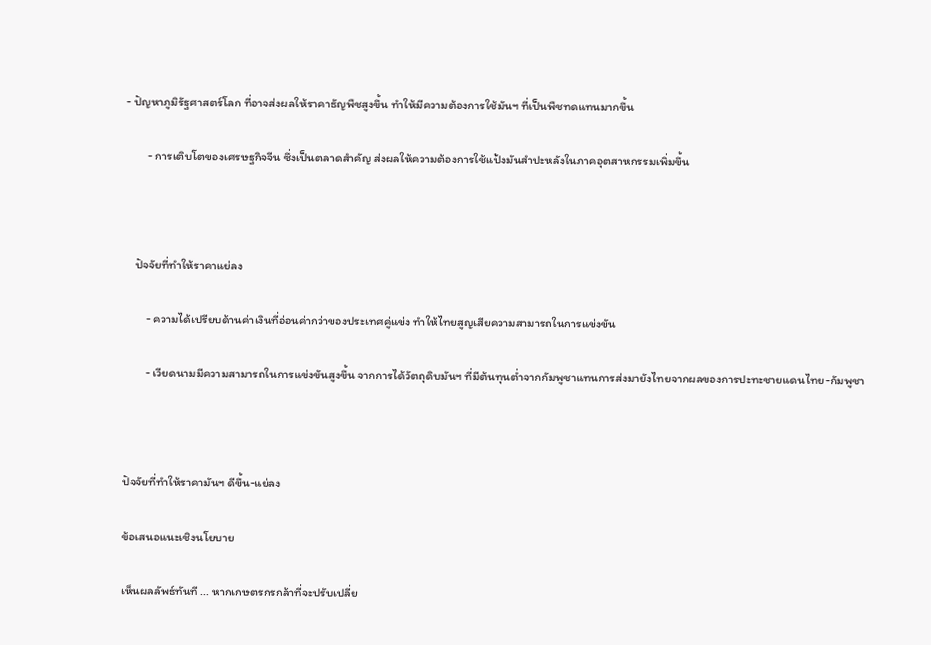- ปัญหาภูมิรัฐศาสตร์โลก ที่อาจส่งผลให้ราคาธัญพืชสูงขึ้น ทำให้มีความต้องการใช้มันฯ ที่เป็นพืชทดแทนมากขึ้น

        - การเติบโตของเศรษฐกิจจีน ซึ่งเป็นตลาดสำคัญ ส่งผลให้ความต้องการใช้แป้งมันสำปะหลังในภาคอุตสาหกรรมเพิ่มขึ้น



    ปัจจัยที่ทำให้ราคาแย่ลง

        - ความได้เปรียบด้านค่าเงินที่อ่อนค่ากว่าของประเทศคู่แข่ง ทำให้ไทยสูญเสียความสามารถในการแข่งขัน

        - เวียดนามมีความสามารถในการแข่งขันสูงขึ้น จากการได้วัตถุดิบมันฯ ที่มีต้นทุนต่ำจากกัมพูชาแทนการส่งมายังไทยจากผลของการปะทะชายแดนไทย-กัมพูชา



ปัจจัยที่ทำให้ราคามันฯ ดีขึ้น-แย่ลง

ข้อเสนอแนะเชิงนโยบาย

เห็นผลลัพธ์ทันที ... หากเกษตรกรกล้าที่จะปรับเปลี่ย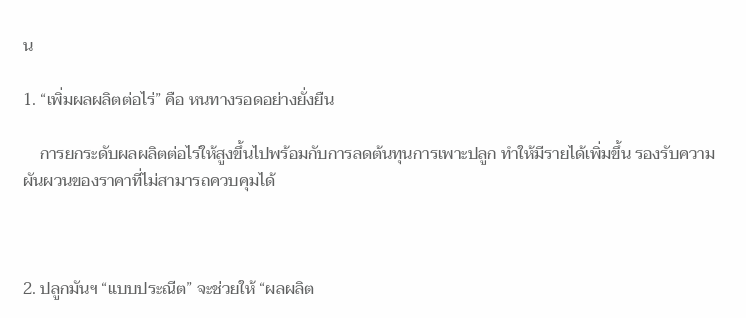น

1. “เพิ่มผลผลิตต่อไร่” คือ หนทางรอดอย่างยั่งยืน

    การยกระดับผลผลิตต่อไร่ให้สูงขึ้นไปพร้อมกับการลดต้นทุนการเพาะปลูก ทำให้มีรายได้เพิ่มขึ้น รองรับความผันผวนของราคาที่ไม่สามารถควบคุมได้



2. ปลูกมันฯ “แบบประณีต” จะช่วยให้ “ผลผลิต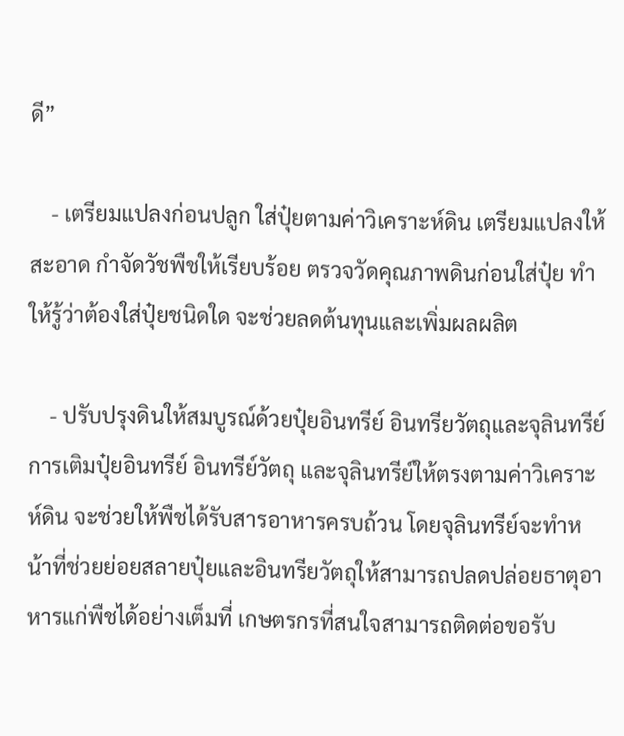ดี”

    - เตรียมแปลงก่อนปลูก ใส่ปุ๋ยตามค่าวิเคราะห์ดิน เตรียมแปลงให้สะอาด กำจัดวัชพืชให้เรียบร้อย ตรวจวัดคุณภาพดินก่อนใส่ปุ๋ย ทำให้รู้ว่าต้องใส่ปุ๋ยชนิดใด จะช่วยลดต้นทุนและเพิ่มผลผลิต

    - ปรับปรุงดินให้สมบูรณ์ด้วยปุ๋ยอินทรีย์ อินทรียวัตถุและจุลินทรีย์ การเติมปุ๋ยอินทรีย์ อินทรีย์วัตถุ และจุลินทรีย์ให้ตรงตามค่าวิเคราะห์ดิน จะช่วยให้พืชได้รับสารอาหารครบถ้วน โดยจุลินทรีย์จะทำหน้าที่ช่วยย่อยสลายปุ๋ยและอินทรียวัตถุให้สามารถปลดปล่อยธาตุอาหารแก่พืชได้อย่างเต็มที่ เกษตรกรที่สนใจสามารถติดต่อขอรับ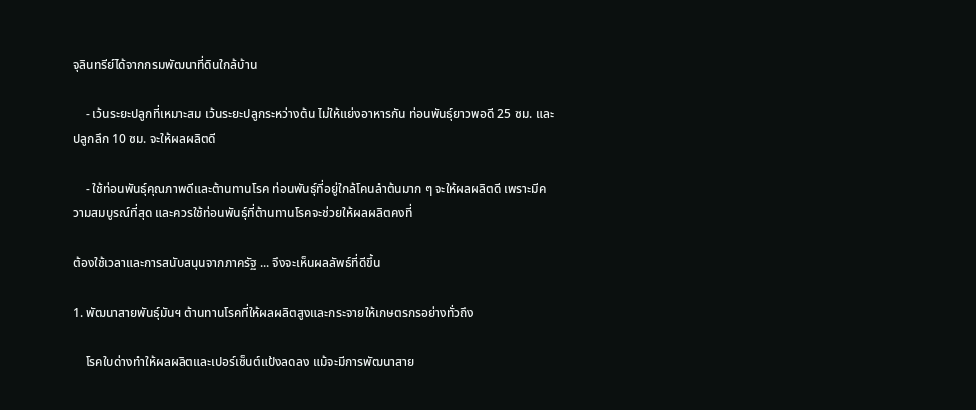จุลินทรีย์ได้จากกรมพัฒนาที่ดินใกล้บ้าน

    - เว้นระยะปลูกที่เหมาะสม เว้นระยะปลูกระหว่างต้น ไม่ให้แย่งอาหารกัน ท่อนพันธุ์ยาวพอดี 25 ซม. และปลูกลึก 10 ซม. จะให้ผลผลิตดี

    - ใช้ท่อนพันธุ์คุณภาพดีและต้านทานโรค ท่อนพันธุ์ที่อยู่ใกล้โคนลำต้นมาก ๆ จะให้ผลผลิตดี เพราะมีความสมบูรณ์ที่สุด และควรใช้ท่อนพันธุ์ที่ต้านทานโรคจะช่วยให้ผลผลิตคงที่

ต้องใช้เวลาและการสนับสนุนจากภาครัฐ ... จึงจะเห็นผลลัพธ์ที่ดีขึ้น

1. พัฒนาสายพันธุ์มันฯ ต้านทานโรคที่ให้ผลผลิตสูงและกระจายให้เกษตรกรอย่างทั่วถึง

    โรคใบด่างทำให้ผลผลิตและเปอร์เซ็นต์แป้งลดลง แม้จะมีการพัฒนาสาย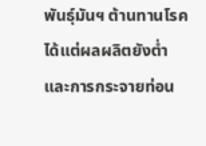พันธุ์มันฯ ต้านทานโรคได้แต่ผลผลิตยังต่ำ และการกระจายท่อน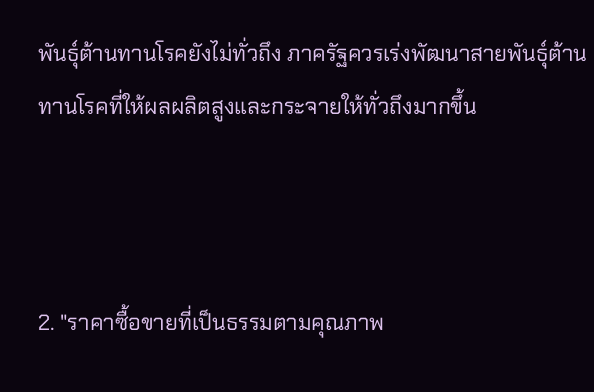พันธุ์ต้านทานโรคยังไม่ทั่วถึง ภาครัฐควรเร่งพัฒนาสายพันธุ์ต้านทานโรคที่ให้ผลผลิตสูงและกระจายให้ทั่วถึงมากขึ้น



2. "ราคาซื้อขายที่เป็นธรรมตามคุณภาพ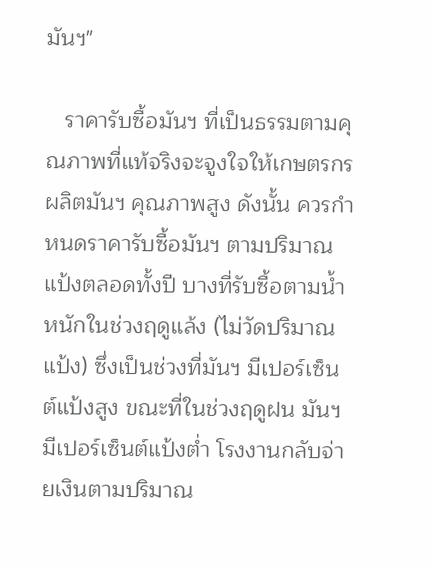มันฯ"

   ราคารับซื้อมันฯ ที่เป็นธรรมตามคุณภาพที่แท้จริงจะจูงใจให้เกษตรกรผลิตมันฯ คุณภาพสูง ดังนั้น ควรกำหนดราคารับซื้อมันฯ ตามปริมาณแป้งตลอดทั้งปี บางที่รับซื้อตามน้ำหนักในช่วงฤดูแล้ง (ไม่วัดปริมาณแป้ง) ซึ่งเป็นช่วงที่มันฯ มีเปอร์เซ็นต์แป้งสูง ขณะที่ในช่วงฤดูฝน มันฯ มีเปอร์เซ็นต์แป้งต่ำ โรงงานกลับจ่ายเงินตามปริมาณ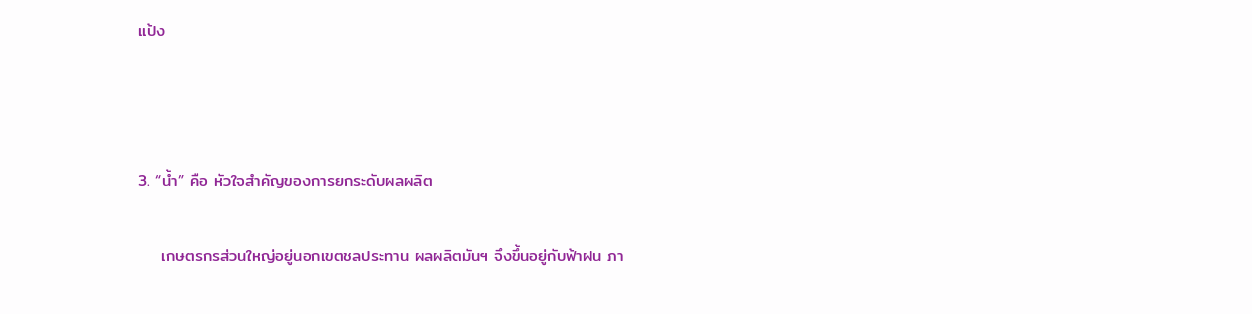แป้ง



3. “น้ำ” คือ หัวใจสำคัญของการยกระดับผลผลิต

    เกษตรกรส่วนใหญ่อยู่นอกเขตชลประทาน ผลผลิตมันฯ จึงขึ้นอยู่กับฟ้าฝน ภา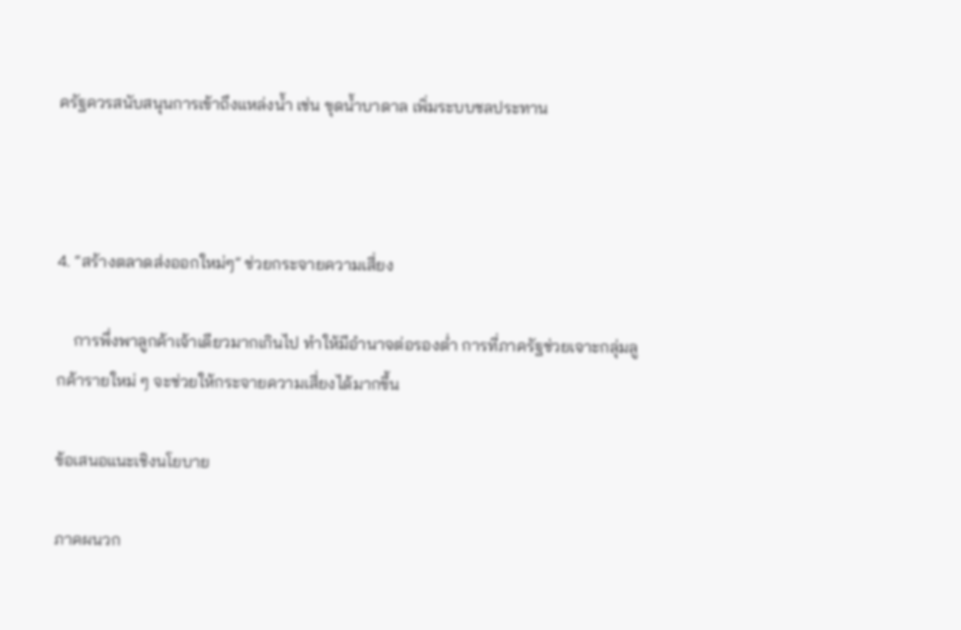ครัฐควรสนับสนุนการเข้าถึงแหล่งน้ำ เช่น ขุดน้ำบาดาล เพิ่มระบบชลประทาน



4. “สร้างตลาดส่งออกใหม่ๆ” ช่วยกระจายความเสี่ยง

    การพึ่งพาลูกค้าเจ้าเดียวมากเกินไป ทำให้มีอำนาจต่อรองต่ำ การที่ภาครัฐช่วยเจาะกลุ่มลูกค้ารายใหม่ ๆ จะช่วยให้กระจายความเสี่ยงได้มากขึ้น

ข้อเสนอแนะเชิงนโยบาย

ภาคผนวก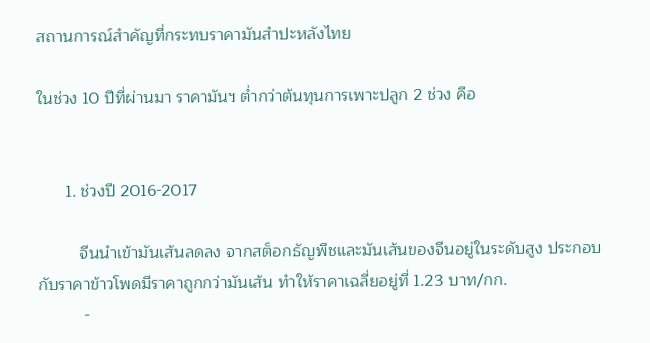สถานการณ์สำคัญที่กระทบราคามันสำปะหลังไทย

ในช่วง 10 ปีที่ผ่านมา ราคามันฯ ต่ำกว่าต้นทุนการเพาะปลูก 2 ช่วง คือ


      1. ช่วงปี 2016-2017

         จีนนำเข้ามันเส้นลดลง จากสต็อกธัญพืชและมันเส้นของจีนอยู่ในระดับสูง ประกอบกับราคาข้าวโพดมีราคาถูกกว่ามันเส้น ทำให้ราคาเฉลี่ยอยู่ที่ 1.23 บาท/กก.
          -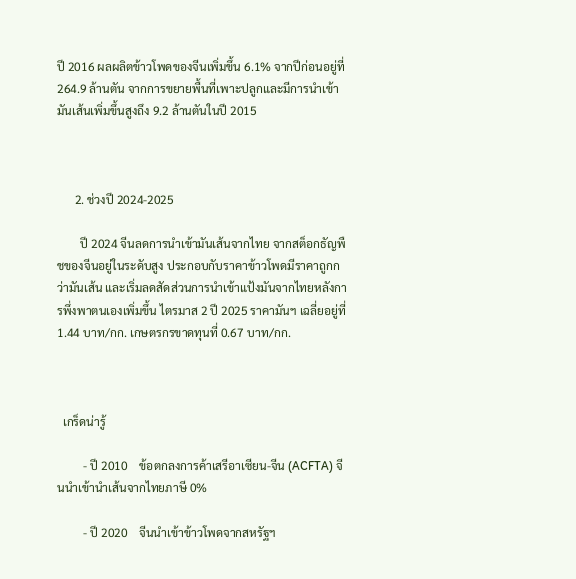ปี 2016 ผลผลิตข้าวโพดของจีนเพิ่มขึ้น 6.1% จากปีก่อนอยู่ที่ 264.9 ล้านตัน จากการขยายพื้นที่เพาะปลูกและมีการนำเข้ามันเส้นเพิ่มขึ้นสูงถึง 9.2 ล้านตันในปี 2015



      2. ช่วงปี 2024-2025

        ปี 2024 จีนลดการนำเข้ามันเส้นจากไทย จากสต็อกธัญพืชของจีนอยู่ในระดับสูง ประกอบกับราคาข้าวโพดมีราคาถูกกว่ามันเส้น และเริ่มลดสัดส่วนการนำเข้าแป้งมันจากไทยหลังการพึ่งพาตนเองเพิ่มขึ้น ไตรมาส 2 ปี 2025 ราคามันฯ เฉลี่ยอยู่ที่ 1.44 บาท/กก. เกษตรกรขาดทุนที่ 0.67 บาท/กก.



  เกร็ดน่ารู้

         - ปี 2010    ข้อตกลงการค้าเสรีอาเซียน-จีน (ACFTA) จีนนำเข้านำเส้นจากไทยภาษี 0%

         - ปี 2020    จีนนำเข้าข้าวโพดจากสหรัฐฯ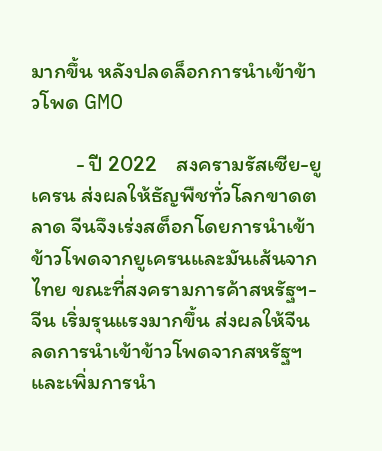มากขึ้น หลังปลดล็อกการนำเข้าข้าวโพด GMO

         - ปี 2022    สงครามรัสเซีย-ยูเครน ส่งผลให้ธัญพืชทั่วโลกขาดตลาด จีนจึงเร่งสต็อกโดยการนำเข้าข้าวโพดจากยูเครนและมันเส้นจากไทย ขณะที่สงครามการค้าสหรัฐฯ-จีน เริ่มรุนแรงมากขึ้น ส่งผลให้จีนลดการนำเข้าข้าวโพดจากสหรัฐฯ และเพิ่มการนำ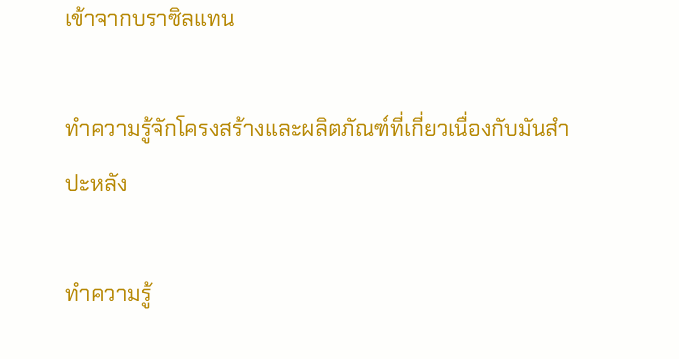เข้าจากบราซิลแทน

ทำความรู้จักโครงสร้างและผลิตภัณฑ์ที่เกี่ยวเนื่องกับมันสำปะหลัง

ทำความรู้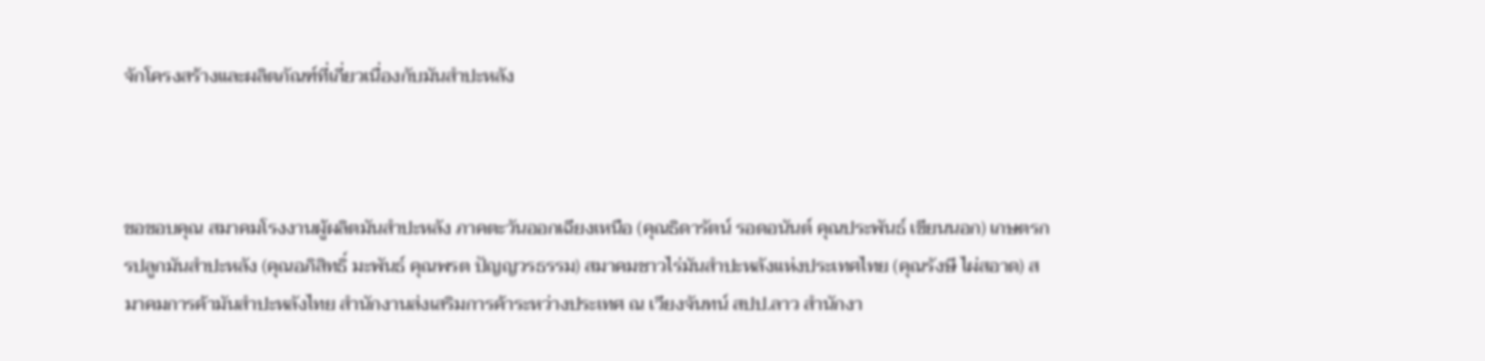จักโครงสร้างและผลิตภัณฑ์ที่เกี่ยวเนื่องกับมันสำปะหลัง



ขอขอบคุณ สมาคมโรงงานผู้ผลิตมันสำปะหลัง ภาคตะวันออกเฉียงเหนือ (คุณธิดารัตน์ รอดอนันต์ คุณประพันธ์ เขียนนอก) เกษตรกรปลูกมันสำปะหลัง (คุณอภิสิทธิ์ มะพันธ์ คุณพรต ปัญญวรธรรม) สมาคมชาวไร่มันสำปะหลังแห่งประเทศไทย (คุณรังษี ไผ่สอาด) สมาคมการค้ามันสำปะหลังไทย สำนักงานส่งเสริมการค้าระหว่างประเทศ ณ เวียงจันทน์ สปป.ลาว สำนักงา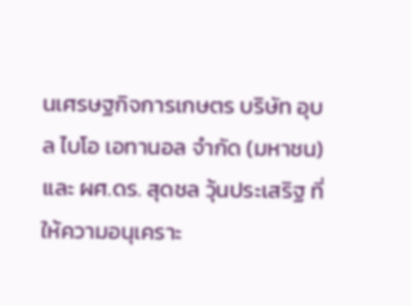นเศรษฐกิจการเกษตร บริษัท อุบล ไบโอ เอทานอล จำกัด (มหาชน) และ ผศ.ดร. สุดชล วุ้นประเสริฐ ที่ให้ความอนุเคราะ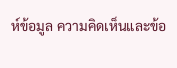ห์ข้อมูล ความคิดเห็นและข้อ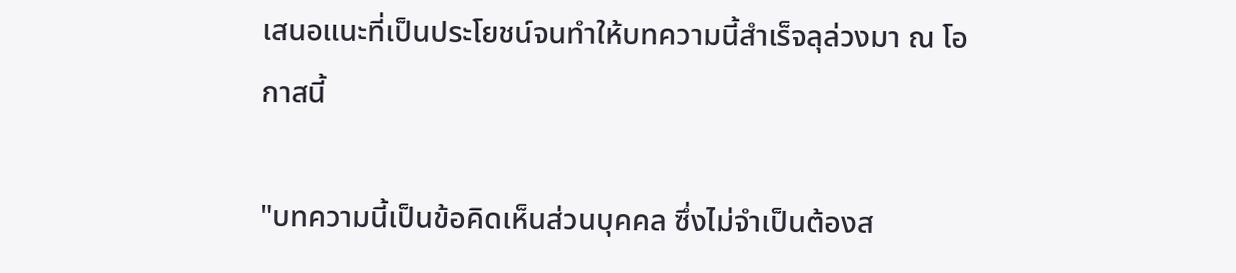เสนอแนะที่เป็นประโยชน์จนทำให้บทความนี้สำเร็จลุล่วงมา ณ โอกาสนี้

"บทความนี้เป็นข้อคิดเห็นส่วนบุคคล ซึ่งไม่จำเป็นต้องส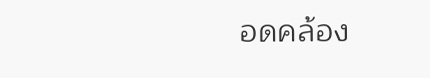อดคล้อง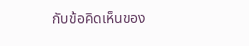กับข้อคิดเห็นของ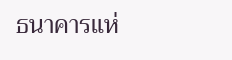ธนาคารแห่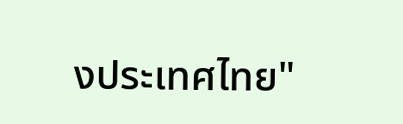งประเทศไทย"